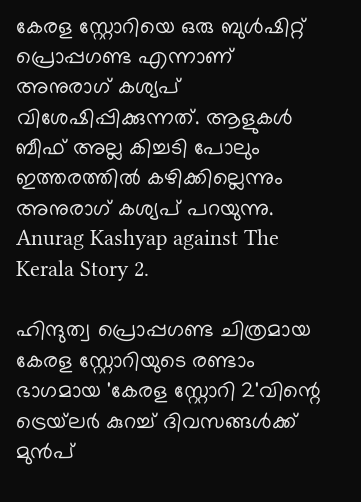കേരള സ്റ്റോറിയെ ഒരു ബുൾഷിറ്റ് പ്രൊപ്പഗണ്ട എന്നാണ് അനുരാഗ് കശ്യപ് വിശേഷിപ്പിക്കുന്നത്. ആളുകൾ ബീഫ് അല്ല കിച്ചടി പോലും ഇത്തരത്തിൽ കഴിക്കില്ലെന്നും അനുരാഗ് കശ്യപ് പറയുന്നു. Anurag Kashyap against The Kerala Story 2.

ഹിന്ദുത്വ പ്രൊപ്പഗണ്ട ചിത്രമായ കേരള സ്റ്റോറിയുടെ രണ്ടാം ഭാഗമായ 'കേരള സ്റ്റോറി 2'വിന്റെ ട്രെയ്‌ലർ കുറച്ച് ദിവസങ്ങൾക്ക് മുൻപ്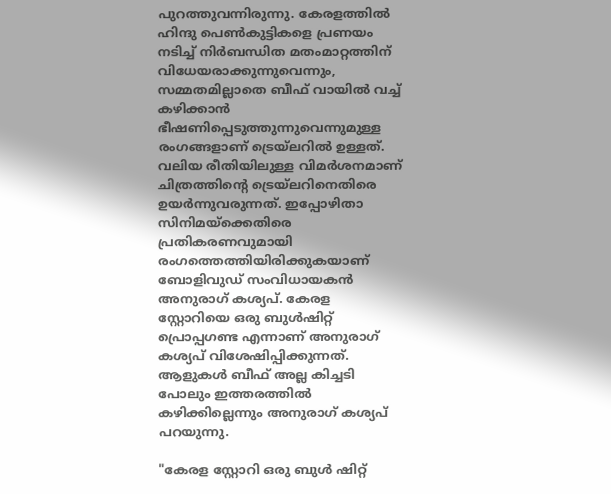പുറത്തുവന്നിരുന്നു. കേരളത്തിൽ ഹിന്ദു പെൺകുട്ടികളെ പ്രണയം നടിച്ച് നിർബന്ധിത മതംമാറ്റത്തിന് വിധേയരാക്കുന്നുവെന്നും, സമ്മതമില്ലാതെ ബീഫ് വായിൽ വച്ച് കഴിക്കാൻ ഭീഷണിപ്പെടുത്തുന്നുവെന്നുമുള്ള രംഗങ്ങളാണ് ട്രെയ്‌ലറിൽ ഉള്ളത്. വലിയ രീതിയിലുള്ള വിമർശനമാണ് ചിത്രത്തിന്റെ ട്രെയ്‌ലറിനെതിരെ ഉയർന്നുവരുന്നത്. ഇപ്പോഴിതാ സിനിമയ്‌ക്കെതിരെ പ്രതികരണവുമായി രംഗത്തെത്തിയിരിക്കുകയാണ് ബോളിവുഡ് സംവിധായകൻ അനുരാഗ് കശ്യപ്. കേരള സ്റ്റോറിയെ ഒരു ബുൾഷിറ്റ് പ്രൊപ്പഗണ്ട എന്നാണ് അനുരാഗ് കശ്യപ് വിശേഷിപ്പിക്കുന്നത്. ആളുകൾ ബീഫ് അല്ല കിച്ചടി പോലും ഇത്തരത്തിൽ കഴിക്കില്ലെന്നും അനുരാഗ് കശ്യപ് പറയുന്നു.

"കേരള സ്റ്റോറി ഒരു ബുൾ ഷിറ്റ്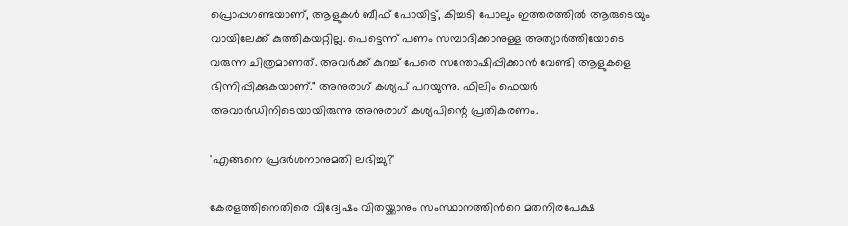പ്രൊപ്പഗണ്ടയാണ്, ആളുകൾ ബീഫ് പോയിട്ട്, കിച്ചടി പോലും ഇത്തരത്തിൽ ആരുടെയും വായിലേക്ക് കുത്തികയറ്റില്ല. പെട്ടെന്ന് പണം സമ്പാദിക്കാനുള്ള അത്യാർത്തിയോടെ വരുന്ന ചിത്രമാണത്. അവർക്ക് കുറച്ച് പേരെ സന്തോഷിപ്പിക്കാൻ വേണ്ടി ആളുകളെ ഭിന്നിപ്പിക്കുകയാണ്." അനുരാഗ് കശ്യപ് പറയുന്നു. ഫിലിം ഫെയർ അവാർഡിനിടെയായിരുന്നു അനുരാഗ് കശ്യപിന്റെ പ്രതികരണം.

'എങ്ങനെ പ്രദർശനാനുമതി ലഭിച്ചു?'

കേരളത്തിനെതിരെ വിദ്വേഷം വിതയ്ക്കാനും സംസ്ഥാനത്തിന്‍റെ മതനിരപേക്ഷ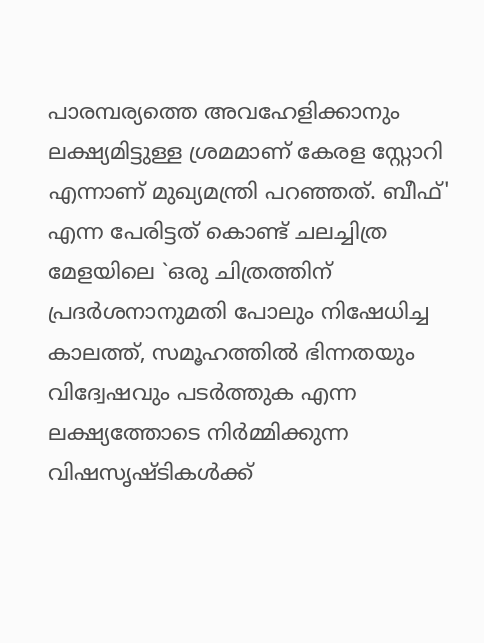പാരമ്പര്യത്തെ അവഹേളിക്കാനും ലക്ഷ്യമിട്ടുള്ള ശ്രമമാണ് കേരള സ്റ്റോറി എന്നാണ് മുഖ്യമന്ത്രി പറഞ്ഞത്. ബീഫ്' എന്ന പേരിട്ടത് കൊണ്ട് ചലച്ചിത്ര മേളയിലെ `ഒരു ചിത്രത്തിന് പ്രദർശനാനുമതി പോലും നിഷേധിച്ച കാലത്ത്, സമൂഹത്തിൽ ഭിന്നതയും വിദ്വേഷവും പടർത്തുക എന്ന ലക്ഷ്യത്തോടെ നിർമ്മിക്കുന്ന വിഷസൃഷ്ടികൾക്ക്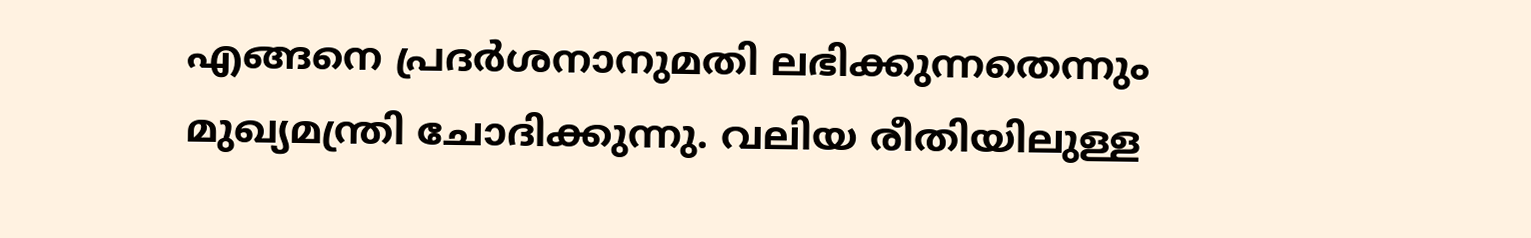എങ്ങനെ പ്രദർശനാനുമതി ലഭിക്കുന്നതെന്നും മുഖ്യമന്ത്രി ചോദിക്കുന്നു. വലിയ രീതിയിലുള്ള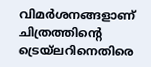വിമർശനങ്ങളാണ് ചിത്രത്തിന്റെ ട്രെയ്‌ലറിനെതിരെ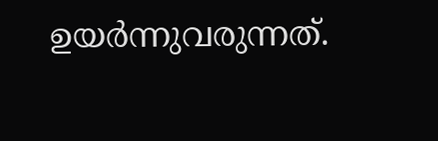ഉയർന്നുവരുന്നത്.